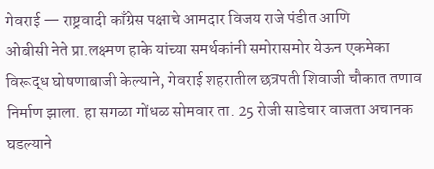गेवराई — राष्ट्रवादी काँग्रेस पक्षाचे आमदार विजय राजे पंडीत आणि
ओबीसी नेते प्रा.लक्ष्मण हाके यांच्या समर्थकांनी समोरासमोर येऊन एकमेका विरूद्ध घोषणाबाजी केल्याने, गेवराई शहरातील छत्रपती शिवाजी चौकात तणाव निर्माण झाला. हा सगळा गोंधळ सोमवार ता. 25 रोजी साडेचार वाजता अचानक घडल्याने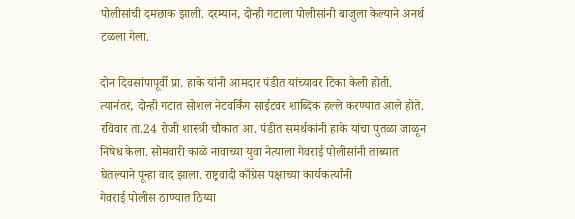पोलीसांची दमछाक झाली. दरम्यान, दोन्ही गटाला पोलीसांनी बाजुला केल्याने अनर्थ टळला गेला.

दोन दिवसांपापूर्वी प्रा. हाके यांनी आमदार पंडीत यांच्यावर टिका केली होती. त्यानंतर, दोन्ही गटात सोशल नेटवर्किंग साईटवर शाब्दिक हल्ले करण्यात आले होते. रविवार ता.24 रोजी शास्त्री चौकात आ. पंडीत समर्थकांनी हाके यांचा पुतळा जाळून निषेध केला. सोमवारी काळे नावाच्या युवा नेत्याला गेवराई पोलीसांनी ताब्यात घेतल्याने पून्हा वाद झाला. राष्ट्रवादी काँग्रेस पक्षाच्या कार्यकर्त्यांनी
गेवराई पोलीस ठाण्यात ठिय्या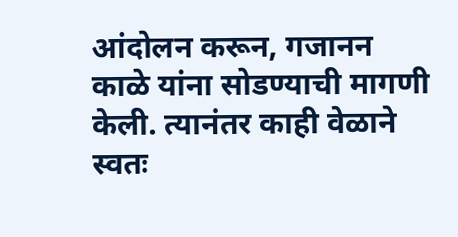आंदोलन करून, गजानन काळे यांना सोडण्याची मागणी केली. त्यानंतर काही वेळाने स्वतः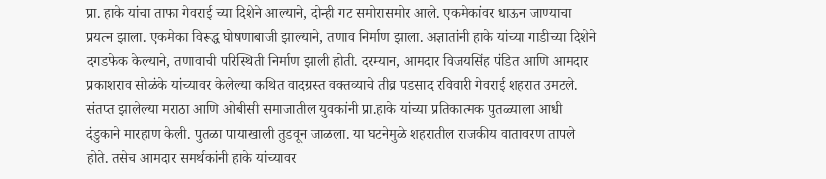प्रा. हाके यांचा ताफा गेवराई च्या दिशेने आल्याने, दोन्ही गट समोरासमोर आले. एकमेकांवर धाऊन जाण्याचा प्रयत्न झाला. एकमेका विरूद्ध घोषणाबाजी झाल्याने, तणाव निर्माण झाला. अज्ञातांनी हाके यांच्या गाडीच्या दिशेने दगडफेक केल्याने, तणावाची परिस्थिती निर्माण झाली होती. दरम्यान, आमदार विजयसिंह पंडित आणि आमदार प्रकाशराव सोळंके यांच्यावर केलेल्या कथित वादग्रस्त वक्तव्याचे तीव्र पडसाद रविवारी गेवराई शहरात उमटले. संतप्त झालेल्या मराठा आणि ओबीसी समाजातील युवकांनी प्रा.हाके यांच्या प्रतिकात्मक पुतळ्याला आधी दंडुकाने मारहाण केली. पुतळा पायाखाली तुडवून जाळला. या घटनेमुळे शहरातील राजकीय वातावरण तापले होते. तसेच आमदार समर्थकांनी हाके यांच्यावर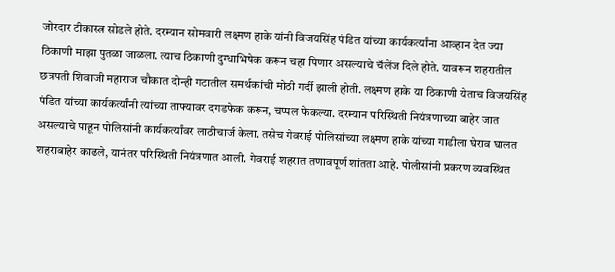जोरदार टीकास्त्र सोडले होते. दरम्यान सोमवारी लक्ष्मण हाके यांनी विजयसिंह पंडित यांच्या कार्यकर्त्यांना आव्हान देत ज्या ठिकाणी माझा पुतळा जाळला. त्याच ठिकाणी दुग्धाभिषेक करून चहा पिणार असल्याचे चॅलेंज दिले होते. यावरून शहरातील छत्रपती शिवाजी महाराज चौकात दोन्ही गटातील समर्थकांची मोठी गर्दी झाली होती. लक्ष्मण हाके या ठिकाणी येताच विजयसिंह पंडित यांच्या कार्यकर्त्यांनी त्यांच्या ताफ्यावर दगडफेक करून, चप्पल फेकल्या. दरम्यान परिस्थिती नियंत्रणाच्या बाहेर जात असल्याचे पाहून पोलिसांनी कार्यकर्त्यांवर लाठीचार्ज केला. तसेच गेवराई पोलिसांच्या लक्ष्मण हाके यांच्या गाडीला घेराव घालत शहराबाहेर काढले, यानंतर परिस्थिती नियंत्रणात आली. गेवराई शहरात तणावपूर्ण शांतता आहे. पोलीसांनी प्रकरण व्यवस्थित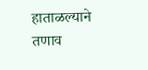हाताळल्याने तणाव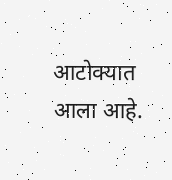आटोक्यात आला आहे.